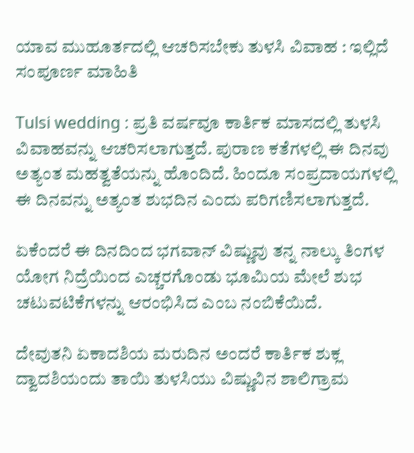ಯಾವ ಮುಹೂರ್ತದಲ್ಲಿ ಆಚರಿಸಬೇಕು ತುಳಸಿ ವಿವಾಹ : ಇಲ್ಲಿದೆ ಸಂಪೂರ್ಣ ಮಾಹಿತಿ

Tulsi wedding : ಪ್ರತಿ ವರ್ಷವೂ ಕಾರ್ತಿಕ ಮಾಸದಲ್ಲಿ ತುಳಸಿ ವಿವಾಹವನ್ನು ಆಚರಿಸಲಾಗುತ್ತದೆ. ಪುರಾಣ ಕತೆಗಳಲ್ಲಿ ಈ ದಿನವು ಅತ್ಯಂತ ಮಹತ್ವತೆಯನ್ನು ಹೊಂದಿದೆ. ಹಿಂದೂ ಸಂಪ್ರದಾಯಗಳಲ್ಲಿ ಈ ದಿನವನ್ನು ಅತ್ಯಂತ ಶುಭದಿನ ಎಂದು ಪರಿಗಣಿಸಲಾಗುತ್ತದೆ.

ಏಕೆಂದರೆ ಈ ದಿನದಿಂದ ಭಗವಾನ್ ವಿಷ್ಣುವು ತನ್ನ ನಾಲ್ಕು ತಿಂಗಳ ಯೋಗ ನಿದ್ರೆಯಿಂದ ಎಚ್ಚರಗೊಂಡು ಭೂಮಿಯ ಮೇಲೆ ಶುಭ ಚಟುವಟಿಕೆಗಳನ್ನು ಆರಂಭಿಸಿದ ಎಂಬ ನಂಬಿಕೆಯಿದೆ.

ದೇವುತನಿ ಏಕಾದಶಿಯ ಮರುದಿನ ಅಂದರೆ ಕಾರ್ತಿಕ ಶುಕ್ಲ ದ್ವಾದಶಿಯಂದು ತಾಯಿ ತುಳಸಿಯು ವಿಷ್ಣುವಿನ ಶಾಲಿಗ್ರಾಮ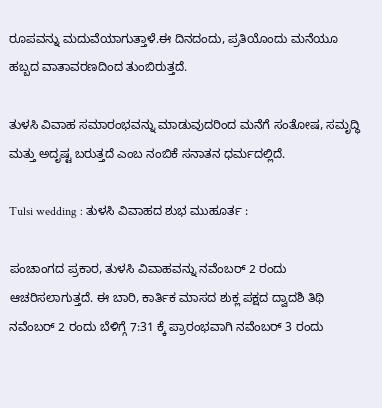ರೂಪವನ್ನು ಮದುವೆಯಾಗುತ್ತಾಳೆ.ಈ ದಿನದಂದು, ಪ್ರತಿಯೊಂದು ಮನೆಯೂ ಹಬ್ಬದ ವಾತಾವರಣದಿಂದ ತುಂಬಿರುತ್ತದೆ.

ತುಳಸಿ ವಿವಾಹ ಸಮಾರಂಭವನ್ನು ಮಾಡುವುದರಿಂದ ಮನೆಗೆ ಸಂತೋಷ, ಸಮೃದ್ಧಿ ಮತ್ತು ಅದೃಷ್ಟ ಬರುತ್ತದೆ ಎಂಬ ನಂಬಿಕೆ ಸನಾತನ ಧರ್ಮದಲ್ಲಿದೆ.

Tulsi wedding : ತುಳಸಿ ವಿವಾಹದ ಶುಭ ಮುಹೂರ್ತ :

ಪಂಚಾಂಗದ ಪ್ರಕಾರ, ತುಳಸಿ ವಿವಾಹವನ್ನು ನವೆಂಬರ್ 2 ರಂದು ಆಚರಿಸಲಾಗುತ್ತದೆ. ಈ ಬಾರಿ, ಕಾರ್ತಿಕ ಮಾಸದ ಶುಕ್ಲ ಪಕ್ಷದ ದ್ವಾದಶಿ ತಿಥಿ ನವೆಂಬರ್ 2 ರಂದು ಬೆಳಿಗ್ಗೆ 7:31 ಕ್ಕೆ ಪ್ರಾರಂಭವಾಗಿ ನವೆಂಬರ್ 3 ರಂದು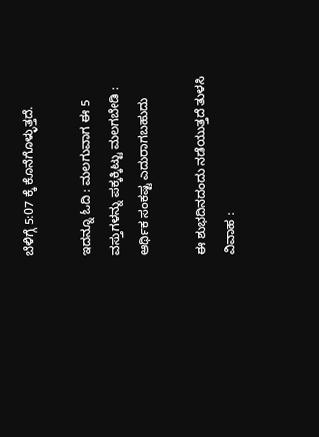ಬೆಳಿಗ್ಗೆ 5:07 ಕ್ಕೆ ಕೊನೆಗೊಳ್ಳುತ್ತದೆ.

ಇದನ್ನೂ ಓದಿ : ಮಲಗುವಾಗ ಈ 5 ವಸ್ತುಗಳನ್ನು ಪಕ್ಕಕ್ಕಿಟ್ಟು ಮಲಗಬೇಡಿ : ಆರ್ಥಿಕ ಸಂಕಷ್ಟ ಎದುರಾಗಬಹುದು

ಈ ಶುಭದಿನದಂದು ನಡೆಯುತ್ತದೆ ತುಳಸಿ ವಿವಾಹ :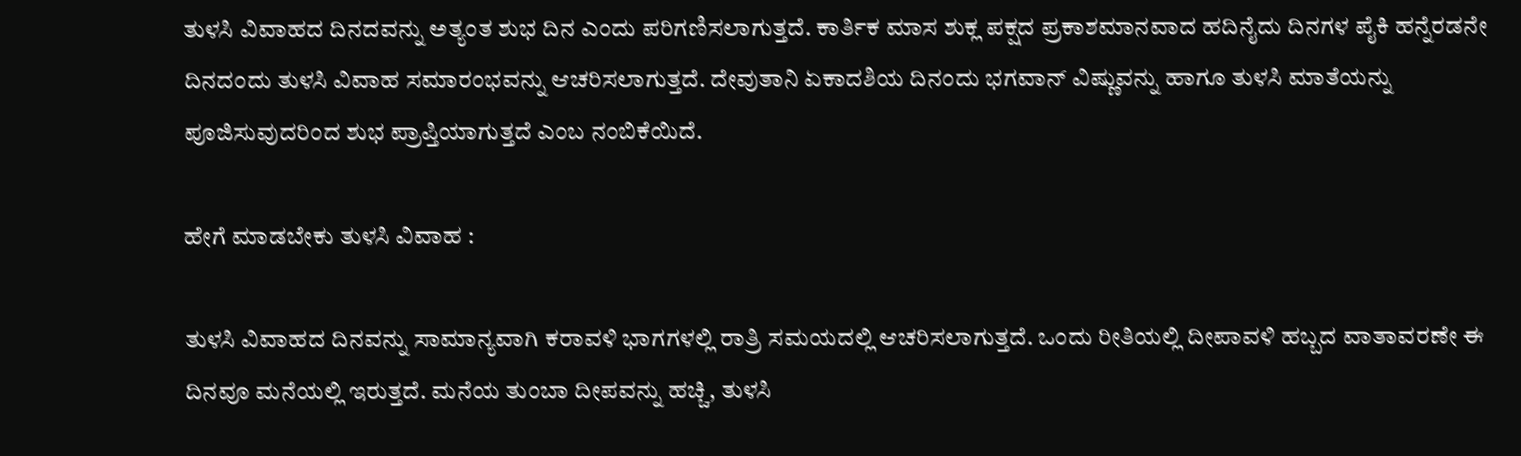ತುಳಸಿ ವಿವಾಹದ ದಿನದವನ್ನು ಅತ್ಯಂತ ಶುಭ ದಿನ ಎಂದು ಪರಿಗಣಿಸಲಾಗುತ್ತದೆ. ಕಾರ್ತಿಕ ಮಾಸ ಶುಕ್ಲ ಪಕ್ಷದ ಪ್ರಕಾಶಮಾನವಾದ ಹದಿನೈದು ದಿನಗಳ ಪೈಕಿ ಹನ್ನೆರಡನೇ ದಿನದಂದು ತುಳಸಿ ವಿವಾಹ ಸಮಾರಂಭವನ್ನು ಆಚರಿಸಲಾಗುತ್ತದೆ. ದೇವುತಾನಿ ಏಕಾದಶಿಯ ದಿನಂದು ಭಗವಾನ್ ವಿಷ್ಣುವನ್ನು ಹಾಗೂ ತುಳಸಿ ಮಾತೆಯನ್ನು ಪೂಜಿಸುವುದರಿಂದ ಶುಭ ಪ್ರಾಪ್ತಿಯಾಗುತ್ತದೆ ಎಂಬ ನಂಬಿಕೆಯಿದೆ.

ಹೇಗೆ ಮಾಡಬೇಕು ತುಳಸಿ ವಿವಾಹ :

ತುಳಸಿ ವಿವಾಹದ ದಿನವನ್ನು ಸಾಮಾನ್ಯವಾಗಿ ಕರಾವಳಿ ಭಾಗಗಳಲ್ಲಿ ರಾತ್ರಿ ಸಮಯದಲ್ಲಿ ಆಚರಿಸಲಾಗುತ್ತದೆ. ಒಂದು ರೀತಿಯಲ್ಲಿ ದೀಪಾವಳಿ ಹಬ್ಬದ ವಾತಾವರಣೇ ಈ ದಿನವೂ ಮನೆಯಲ್ಲಿ ಇರುತ್ತದೆ. ಮನೆಯ ತುಂಬಾ ದೀಪವನ್ನು ಹಚ್ಚಿ, ತುಳಸಿ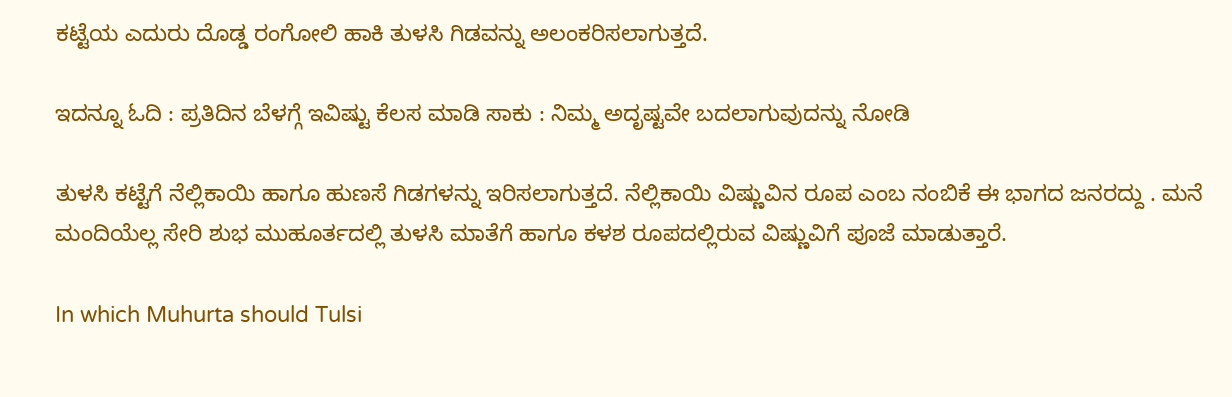ಕಟ್ಟೆಯ ಎದುರು ದೊಡ್ಡ ರಂಗೋಲಿ ಹಾಕಿ ತುಳಸಿ ಗಿಡವನ್ನು ಅಲಂಕರಿಸಲಾಗುತ್ತದೆ.

ಇದನ್ನೂ ಓದಿ : ಪ್ರತಿದಿನ ಬೆಳಗ್ಗೆ ಇವಿಷ್ಟು ಕೆಲಸ ಮಾಡಿ ಸಾಕು : ನಿಮ್ಮ ಅದೃಷ್ಟವೇ ಬದಲಾಗುವುದನ್ನು ನೋಡಿ

ತುಳಸಿ ಕಟ್ಟೆಗೆ ನೆಲ್ಲಿಕಾಯಿ ಹಾಗೂ ಹುಣಸೆ ಗಿಡಗಳನ್ನು ಇರಿಸಲಾಗುತ್ತದೆ. ನೆಲ್ಲಿಕಾಯಿ ವಿಷ್ಣುವಿನ ರೂಪ ಎಂಬ ನಂಬಿಕೆ ಈ ಭಾಗದ ಜನರದ್ದು . ಮನೆ ಮಂದಿಯೆಲ್ಲ ಸೇರಿ ಶುಭ ಮುಹೂರ್ತದಲ್ಲಿ ತುಳಸಿ ಮಾತೆಗೆ ಹಾಗೂ ಕಳಶ ರೂಪದಲ್ಲಿರುವ ವಿಷ್ಣುವಿಗೆ ಪೂಜೆ ಮಾಡುತ್ತಾರೆ.

In which Muhurta should Tulsi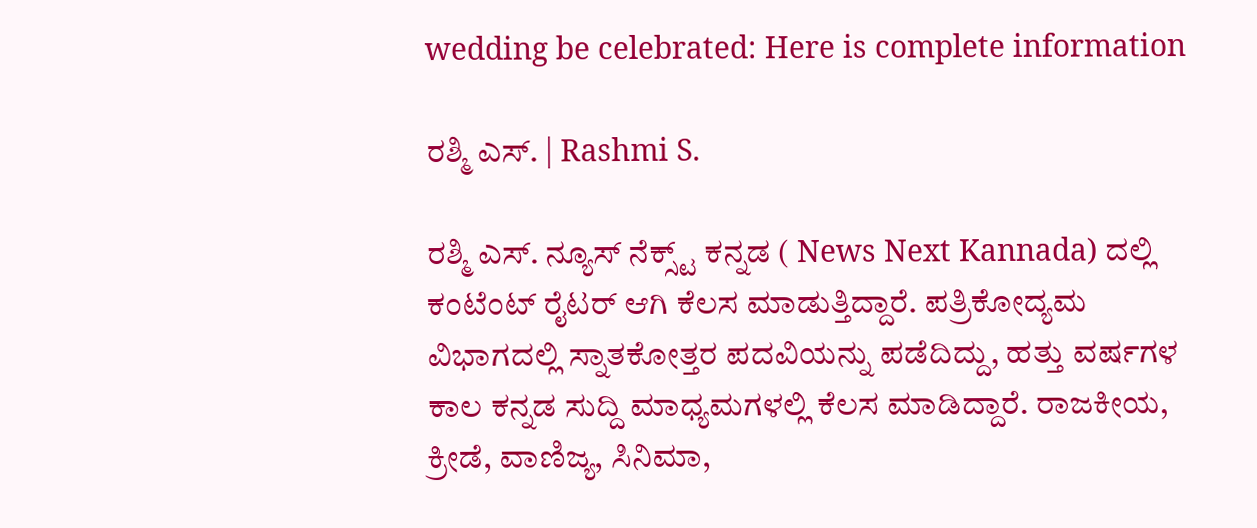wedding be celebrated: Here is complete information

ರಶ್ಮಿ ಎಸ್. | Rashmi S.

ರಶ್ಮಿ ಎಸ್. ನ್ಯೂಸ್‌ ನೆಕ್ಸ್ಟ್‌ ಕನ್ನಡ ( News Next Kannada) ದಲ್ಲಿ ಕಂಟೆಂಟ್‌ ರೈಟರ್‌ ಆಗಿ ಕೆಲಸ ಮಾಡುತ್ತಿದ್ದಾರೆ. ಪತ್ರಿಕೋದ್ಯಮ ವಿಭಾಗದಲ್ಲಿ ಸ್ನಾತಕೋತ್ತರ ಪದವಿಯನ್ನು ಪಡೆದಿದ್ದು, ಹತ್ತು ವರ್ಷಗಳ ಕಾಲ ಕನ್ನಡ ಸುದ್ದಿ ಮಾಧ್ಯಮಗಳಲ್ಲಿ ಕೆಲಸ ಮಾಡಿದ್ದಾರೆ. ರಾಜಕೀಯ, ಕ್ರೀಡೆ, ವಾಣಿಜ್ಯ, ಸಿನಿಮಾ,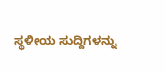ಸ್ಥಳೀಯ ಸುದ್ದಿಗಳನ್ನು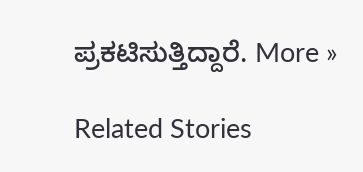ಪ್ರಕಟಿಸುತ್ತಿದ್ದಾರೆ. More »

Related Stories